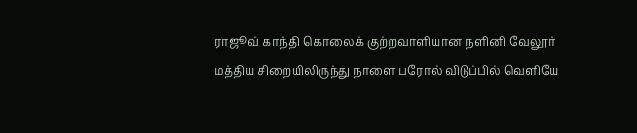ராஜூவ் காந்தி கொலைக் குற்றவாளியான நளினி வேலூர் மத்திய சிறையிலிருந்து நாளை பரோல் விடுப்பில் வெளியே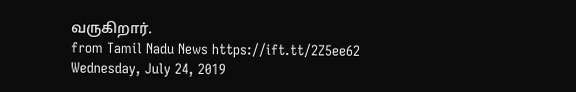வருகிறார்.
from Tamil Nadu News https://ift.tt/2Z5ee62
Wednesday, July 24, 2019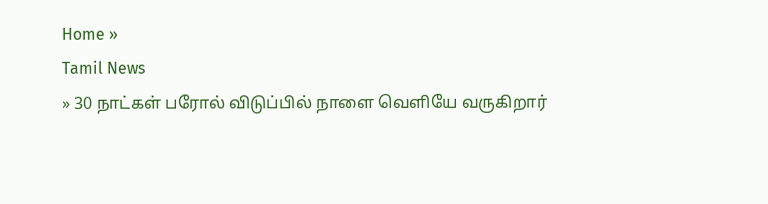Home »
Tamil News
» 30 நாட்கள் பரோல் விடுப்பில் நாளை வெளியே வருகிறார்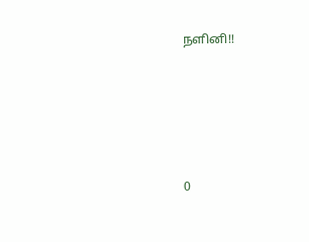நளினி!!







0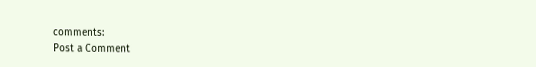comments:
Post a Comment